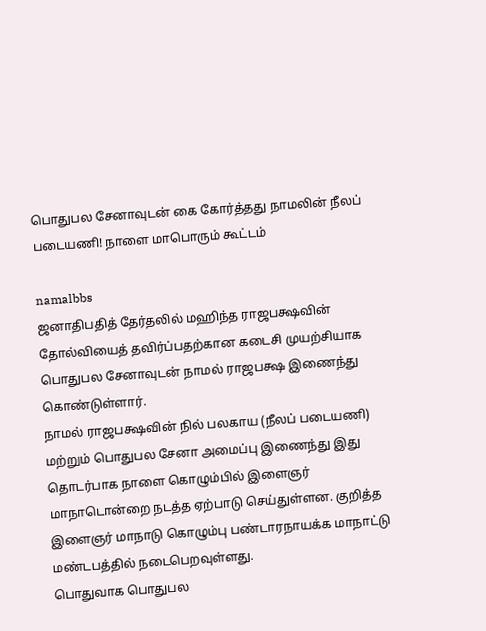பொதுபல சேனாவுடன் கை கோர்த்தது நாமலின் நீலப் படையணி! நாளை மாபொரும் கூட்டம்

namalbbs
ஜனாதிபதித் தேர்தலில் மஹிந்த ராஜபக்ஷவின் தோல்வியைத் தவிர்ப்பதற்கான கடைசி முயற்சியாக பொதுபல சேனாவுடன் நாமல் ராஜபக்ஷ இணைந்து கொண்டுள்ளார்.
நாமல் ராஜபக்ஷவின் நில் பலகாய (நீலப் படையணி) மற்றும் பொதுபல சேனா அமைப்பு இணைந்து இது தொடர்பாக நாளை கொழும்பில் இளைஞர் மாநாடொன்றை நடத்த ஏற்பாடு செய்துள்ளன. குறித்த இளைஞர் மாநாடு கொழும்பு பண்டாரநாயக்க மாநாட்டு மண்டபத்தில் நடைபெறவுள்ளது.
பொதுவாக பொதுபல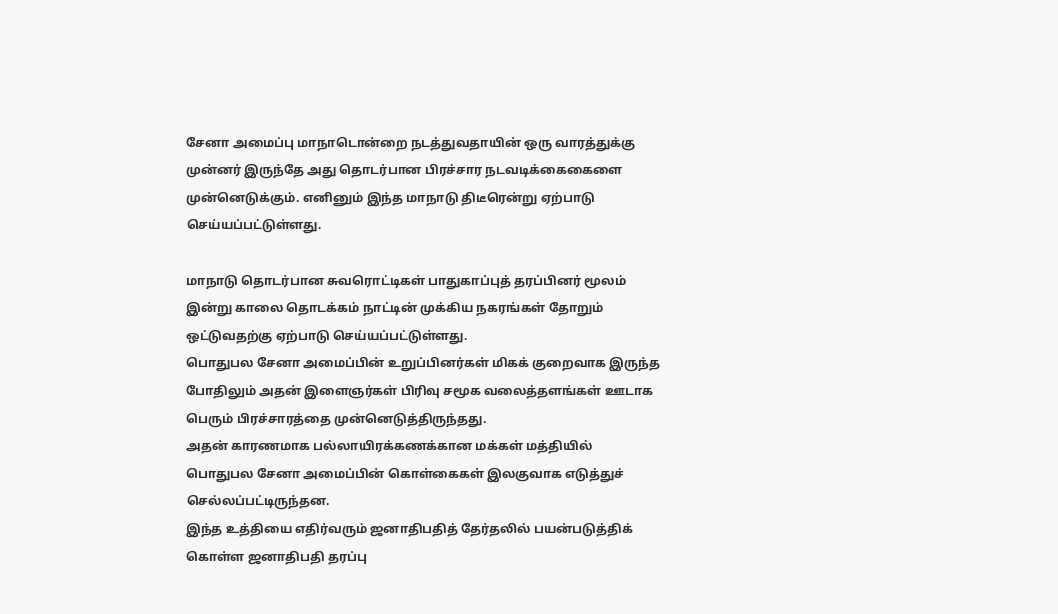சேனா அமைப்பு மாநாடொன்றை நடத்துவதாயின் ஒரு வாரத்துக்கு முன்னர் இருந்தே அது தொடர்பான பிரச்சார நடவடிக்கைகைளை முன்னெடுக்கும். எனினும் இந்த மாநாடு திடீரென்று ஏற்பாடு செய்யப்பட்டுள்ளது.

மாநாடு தொடர்பான சுவரொட்டிகள் பாதுகாப்புத் தரப்பினர் மூலம் இன்று காலை தொடக்கம் நாட்டின் முக்கிய நகரங்கள் தோறும் ஒட்டுவதற்கு ஏற்பாடு செய்யப்பட்டுள்ளது.
பொதுபல சேனா அமைப்பின் உறுப்பினர்கள் மிகக் குறைவாக இருந்த போதிலும் அதன் இளைஞர்கள் பிரிவு சமூக வலைத்தளங்கள் ஊடாக பெரும் பிரச்சாரத்தை முன்னெடுத்திருந்தது.
அதன் காரணமாக பல்லாயிரக்கணக்கான மக்கள் மத்தியில் பொதுபல சேனா அமைப்பின் கொள்கைகள் இலகுவாக எடுத்துச் செல்லப்பட்டிருந்தன.
இந்த உத்தியை எதிர்வரும் ஜனாதிபதித் தேர்தலில் பயன்படுத்திக் கொள்ள ஜனாதிபதி தரப்பு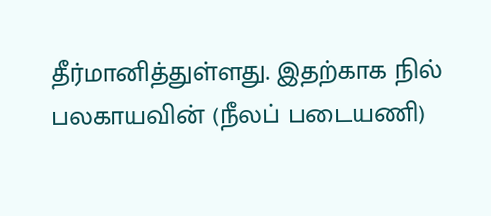தீர்மானித்துள்ளது. இதற்காக நில் பலகாயவின் (நீலப் படையணி)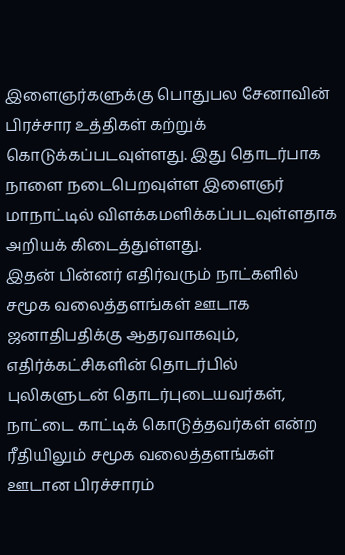இளைஞர்களுக்கு பொதுபல சேனாவின் பிரச்சார உத்திகள் கற்றுக் கொடுக்கப்படவுள்ளது. இது தொடர்பாக நாளை நடைபெறவுள்ள இளைஞர் மாநாட்டில் விளக்கமளிக்கப்படவுள்ளதாக அறியக் கிடைத்துள்ளது.
இதன் பின்னர் எதிர்வரும் நாட்களில் சமூக வலைத்தளங்கள் ஊடாக ஜனாதிபதிக்கு ஆதரவாகவும், எதிர்க்கட்சிகளின் தொடர்பில் புலிகளுடன் தொடர்புடையவர்கள், நாட்டை காட்டிக் கொடுத்தவர்கள் என்ற ரீதியிலும் சமூக வலைத்தளங்கள் ஊடான பிரச்சாரம்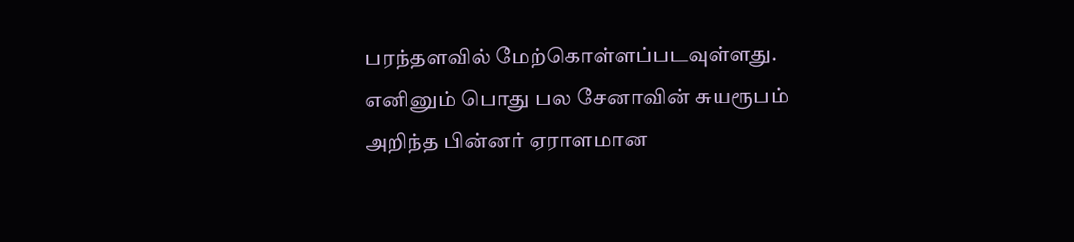பரந்தளவில் மேற்கொள்ளப்படவுள்ளது.
எனினும் பொது பல சேனாவின் சுயரூபம் அறிந்த பின்னர் ஏராளமான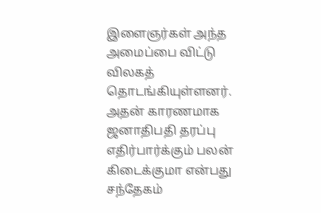இளைஞர்கள் அந்த அமைப்பை விட்டு விலகத் தொடங்கியுள்ளனர். அதன் காரணமாக ஜனாதிபதி தரப்பு எதிர்பார்க்கும் பலன் கிடைக்குமா என்பது சந்தேகம்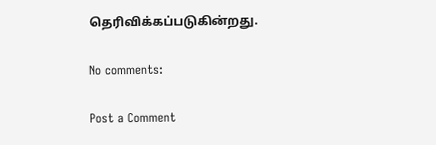தெரிவிக்கப்படுகின்றது.

No comments:

Post a Comment